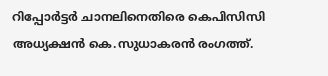റിപ്പോര്‍ട്ടര്‍ ചാനലിനെതിരെ കെപിസിസി അധ്യക്ഷന്‍ കെ.സുധാകരന്‍ രംഗത്ത്.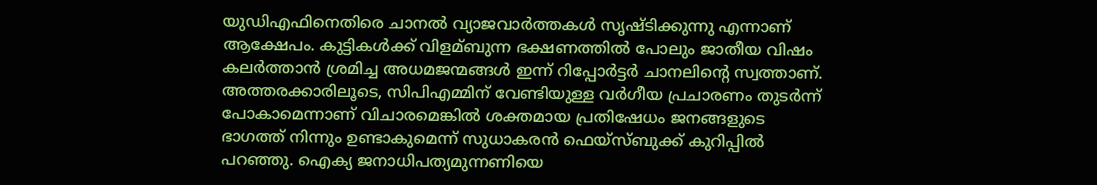യുഡിഎഫിനെതിരെ ചാനല്‍ വ്യാജവാര്‍ത്തകള്‍ സൃഷ്ടിക്കുന്നു എന്നാണ് ആക്ഷേപം. കുട്ടികള്‍ക്ക് വിളമ്ബുന്ന ഭക്ഷണത്തില്‍ പോലും ജാതീയ വിഷം കലർത്താൻ ശ്രമിച്ച അധമജന്മങ്ങള്‍ ഇന്ന് റിപ്പോർട്ടർ ചാനലിന്റെ സ്വത്താണ്. അത്തരക്കാരിലൂടെ, സിപിഎമ്മിന് വേണ്ടിയുള്ള വർഗീയ പ്രചാരണം തുടർന്ന് പോകാമെന്നാണ് വിചാരമെങ്കില്‍ ശക്തമായ പ്രതിഷേധം ജനങ്ങളുടെ ഭാഗത്ത് നിന്നും ഉണ്ടാകുമെന്ന് സുധാകരന്‍ ഫെയ്സ്ബുക്ക് കുറിപ്പില്‍ പറഞ്ഞു. ഐക്യ ജനാധിപത്യമുന്നണിയെ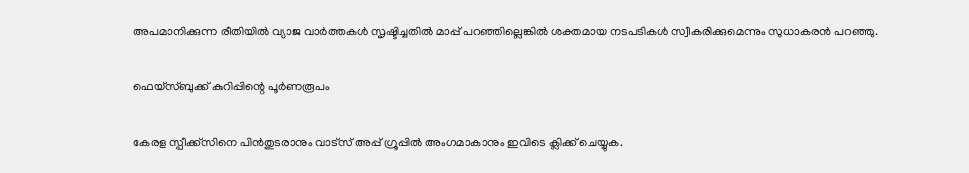അപമാനിക്കുന്ന രീതിയില്‍ വ്യാജ വാർത്തകള്‍ സൃഷ്ടിച്ചതില്‍ മാപ്പ് പറഞ്ഞില്ലെങ്കില്‍ ശക്തമായ നടപടികള്‍ സ്വീകരിക്കുമെന്നും സുധാകരന്‍ പറഞ്ഞു.

ഫെയ്സ്ബുക്ക് കുറിപ്പിന്റെ പൂര്‍ണരൂപം

കേരള സ്പീക്ക്സിനെ പിൻതുടരാനും വാട്സ് അപ്പ് ഗ്രൂപ്പിൽ അംഗമാകാനും ഇവിടെ ക്ലിക്ക് ചെയ്യുക.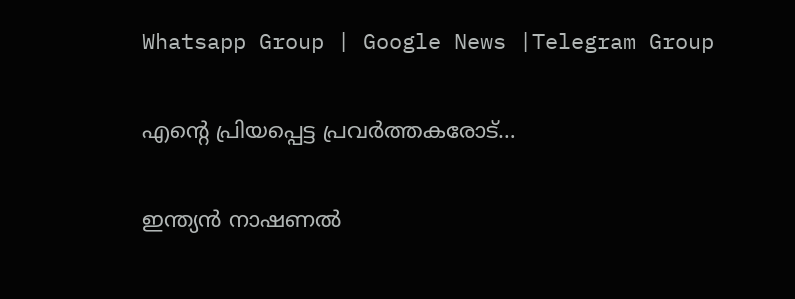Whatsapp Group | Google News |Telegram Group

എന്റെ പ്രിയപ്പെട്ട പ്രവർത്തകരോട്…

ഇന്ത്യൻ നാഷണല്‍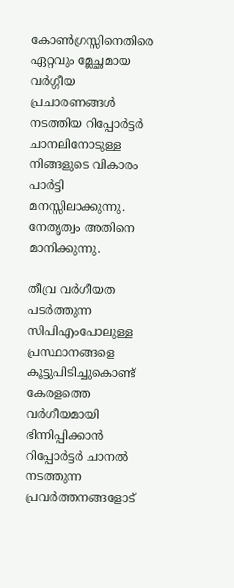കോണ്‍ഗ്രസ്സിനെതിരെ ഏറ്റവും മ്ലേച്ഛമായ വർഗ്ഗീയ പ്രചാരണങ്ങള്‍ നടത്തിയ റിപ്പോർട്ടർ ചാനലിനോടുള്ള നിങ്ങളുടെ വികാരം പാർട്ടി മനസ്സിലാക്കുന്നു. നേതൃത്വം അതിനെ മാനിക്കുന്നു.

തീവ്ര വർഗീയത പടർത്തുന്ന സിപിഎംപോലുള്ള പ്രസ്ഥാനങ്ങളെ കൂട്ടുപിടിച്ചുകൊണ്ട് കേരളത്തെ വർഗീയമായി ഭിന്നിപ്പിക്കാൻ റിപ്പോർട്ടർ ചാനല്‍ നടത്തുന്ന പ്രവർത്തനങ്ങളോട്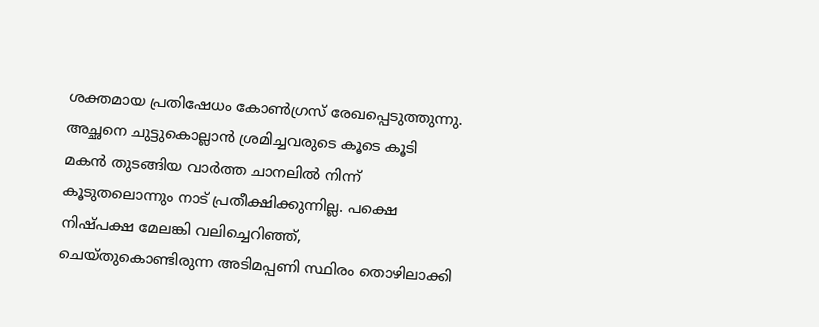ശക്തമായ പ്രതിഷേധം കോണ്‍ഗ്രസ്‌ രേഖപ്പെടുത്തുന്നു. അച്ഛനെ ചുട്ടുകൊല്ലാൻ ശ്രമിച്ചവരുടെ കൂടെ കൂടി മകൻ തുടങ്ങിയ വാർത്ത ചാനലില്‍ നിന്ന് കൂടുതലൊന്നും നാട് പ്രതീക്ഷിക്കുന്നില്ല. പക്ഷെ നിഷ്പക്ഷ മേലങ്കി വലിച്ചെറിഞ്ഞ്‌, ചെയ്തുകൊണ്ടിരുന്ന അടിമപ്പണി സ്ഥിരം തൊഴിലാക്കി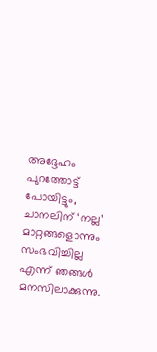അദ്ദേഹം പുറത്തോട്ട് പോയിട്ടും, ചാനലിന് ‘നല്ല’ മാറ്റങ്ങളൊന്നും സംഭവിച്ചില്ല എന്ന് ഞങ്ങള്‍ മനസിലാക്കുന്നു.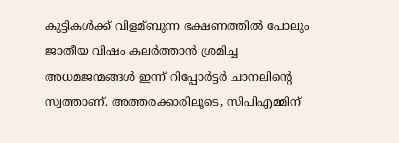കുട്ടികള്‍ക്ക് വിളമ്ബുന്ന ഭക്ഷണത്തില്‍ പോലും ജാതീയ വിഷം കലർത്താൻ ശ്രമിച്ച അധമജന്മങ്ങള്‍ ഇന്ന് റിപ്പോർട്ടർ ചാനലിന്റെ സ്വത്താണ്. അത്തരക്കാരിലൂടെ, സിപിഎമ്മിന്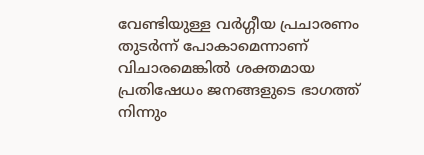വേണ്ടിയുള്ള വർഗ്ഗീയ പ്രചാരണം തുടർന്ന് പോകാമെന്നാണ് വിചാരമെങ്കില്‍ ശക്തമായ പ്രതിഷേധം ജനങ്ങളുടെ ഭാഗത്ത് നിന്നും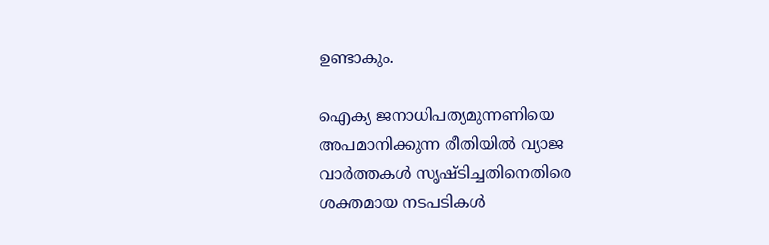ഉണ്ടാകും.

ഐക്യ ജനാധിപത്യമുന്നണിയെ അപമാനിക്കുന്ന രീതിയില്‍ വ്യാജ വാർത്തകള്‍ സൃഷ്ടിച്ചതിനെതിരെ ശക്തമായ നടപടികള്‍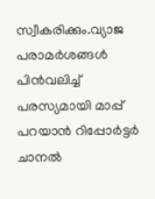സ്വീകരിക്കും.വ്യാജ പരാമർശങ്ങള്‍ പിൻവലിച്ച്‌ പരസ്യമായി മാപ്പ് പറയാൻ റിപ്പോർട്ടർ ചാനല്‍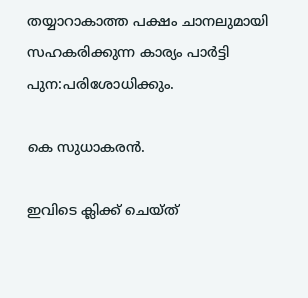തയ്യാറാകാത്ത പക്ഷം ചാനലുമായി സഹകരിക്കുന്ന കാര്യം പാർട്ടി പുന:പരിശോധിക്കും.

കെ സുധാകരൻ.

ഇവിടെ ക്ലിക്ക് ചെയ്ത്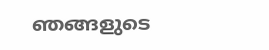ഞങ്ങളുടെ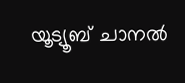യൂട്യൂബ് ചാനൽ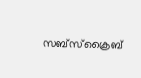സബ്സ്ക്രൈബ്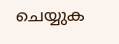ചെയ്യുക